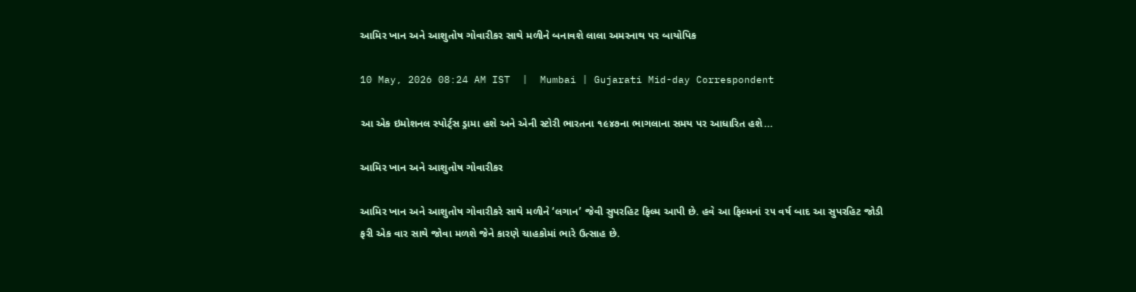આમિર ખાન અને આશુતોષ ગોવારીકર સાથે મળીને બનાવશે લાલા અમરનાથ પર બાયોપિક

10 May, 2026 08:24 AM IST  |  Mumbai | Gujarati Mid-day Correspondent

આ એક ઇમોશનલ સ્પોર્ટ્‌સ ડ્રામા હશે અને એની સ્ટોરી ભારતના ૧૯૪૭ના ભાગલાના સમય પર આધારિત હશે...

આમિર ખાન અને આશુતોષ ગોવારીકર

આમિર ખાન અને આશુતોષ ગોવારીકરે સાથે મળીને ‘લગાન’ જેવી સુપરહિટ ફિલ્મ આપી છે. હવે આ ફિલ્મનાં ૨૫ વર્ષ બાદ આ સુપરહિટ જોડી ફરી એક વાર સાથે જોવા મળશે જેને કારણે ચાહકોમાં ભારે ઉત્સાહ છે.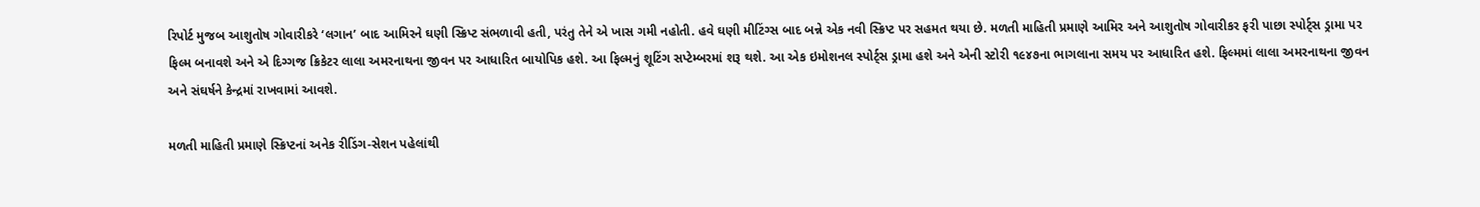રિપોર્ટ મુજબ આશુતોષ ગોવારીકરે ‘લગાન’ બાદ આમિરને ઘણી સ્ક્રિપ્ટ સંભળાવી હતી, પરંતુ તેને એ ખાસ ગમી નહોતી. હવે ઘણી મીટિંગ્સ બાદ બન્ને એક નવી સ્ક્રિપ્ટ પર સહમત થયા છે. મળતી માહિતી પ્રમાણે આમિર અને આશુતોષ ગોવારીકર ફરી પાછા સ્પોર્ટ્‍સ ડ્રામા પર ફિલ્મ બનાવશે અને એ દિગ્ગજ ક્રિકેટર લાલા અમરનાથના જીવન પર આધારિત બાયોપિક હશે. આ ફિલ્મનું શૂટિંગ સપ્ટેમ્બરમાં શરૂ થશે. આ એક ઇમોશનલ સ્પોર્ટ્‍સ ડ્રામા હશે અને એની સ્ટોરી ૧૯૪૭ના ભાગલાના સમય પર આધારિત હશે. ફિલ્મમાં લાલા અમરનાથના જીવન અને સંઘર્ષને કેન્દ્રમાં રાખવામાં આવશે.

મળતી માહિતી પ્રમાણે સ્ક્રિપ્ટનાં અનેક રીડિંગ-સેશન પહેલાંથી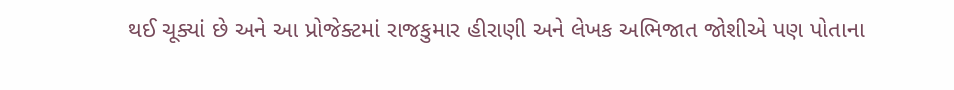થઈ ચૂક્યાં છે અને આ પ્રોજેક્ટમાં રાજકુમાર હીરાણી અને લેખક અભિજાત જોશીએ પણ પોતાના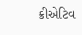ક્રીએટિવ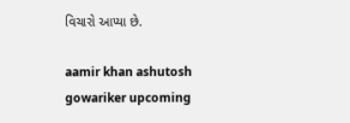વિચારો આપ્યા છે.

aamir khan ashutosh gowariker upcoming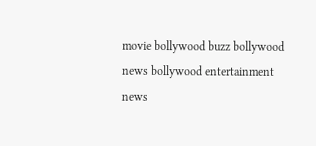movie bollywood buzz bollywood news bollywood entertainment news